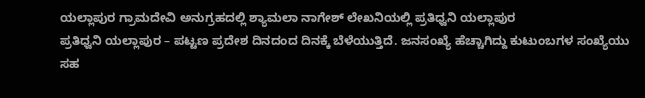ಯಲ್ಲಾಪುರ ಗ್ರಾಮದೇವಿ ಅನುಗ್ರಹದಲ್ಲಿ ಶ್ಯಾಮಲಾ ನಾಗೇಶ್ ಲೇಖನಿಯಲ್ಲಿ ಪ್ರತಿಧ್ವನಿ ಯಲ್ಲಾಪುರ
ಪ್ರತಿಧ್ವನಿ ಯಲ್ಲಾಪುರ – ಪಟ್ಟಣ ಪ್ರದೇಶ ದಿನದಂದ ದಿನಕ್ಕೆ ಬೆಳೆಯುತ್ತಿದೆ. ಜನಸಂಖ್ಯೆ ಹೆಚ್ಚಾಗಿದ್ದು ಕುಟುಂಬಗಳ ಸಂಖ್ಯೆಯು ಸಹ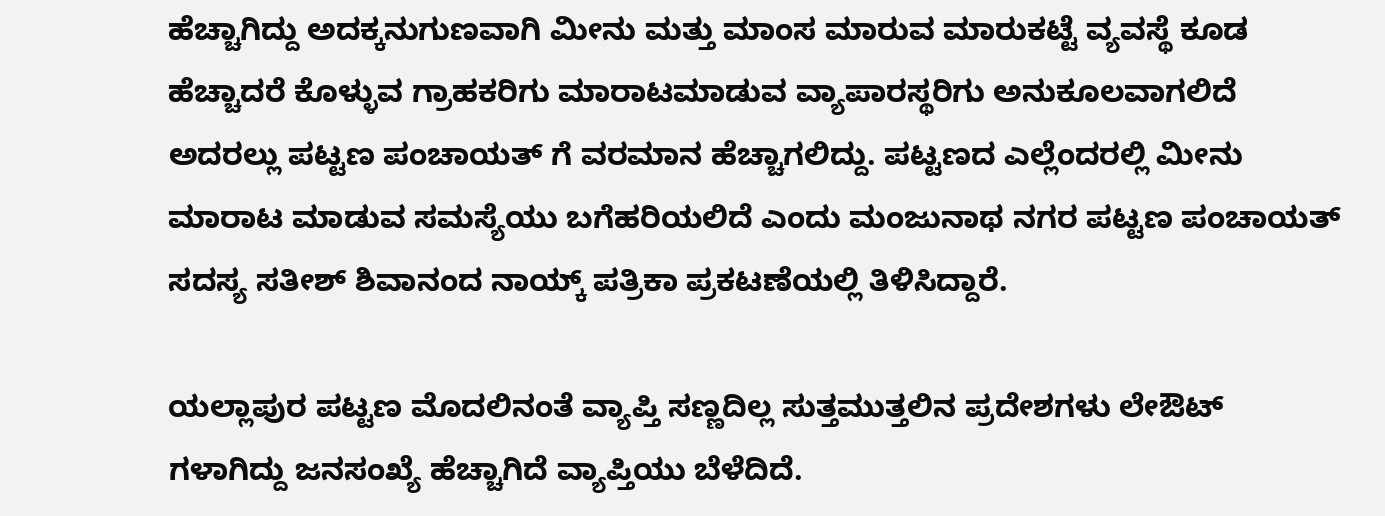ಹೆಚ್ಚಾಗಿದ್ದು ಅದಕ್ಕನುಗುಣವಾಗಿ ಮೀನು ಮತ್ತು ಮಾಂಸ ಮಾರುವ ಮಾರುಕಟ್ಟೆ ವ್ಯವಸ್ಥೆ ಕೂಡ ಹೆಚ್ಚಾದರೆ ಕೊಳ್ಳುವ ಗ್ರಾಹಕರಿಗು ಮಾರಾಟಮಾಡುವ ವ್ಯಾಪಾರಸ್ಥರಿಗು ಅನುಕೂಲವಾಗಲಿದೆ ಅದರಲ್ಲು ಪಟ್ಟಣ ಪಂಚಾಯತ್ ಗೆ ವರಮಾನ ಹೆಚ್ಚಾಗಲಿದ್ದು. ಪಟ್ಟಣದ ಎಲ್ಲೆಂದರಲ್ಲಿ ಮೀನು ಮಾರಾಟ ಮಾಡುವ ಸಮಸ್ಯೆಯು ಬಗೆಹರಿಯಲಿದೆ ಎಂದು ಮಂಜುನಾಥ ನಗರ ಪಟ್ಟಣ ಪಂಚಾಯತ್ ಸದಸ್ಯ ಸತೀಶ್ ಶಿವಾನಂದ ನಾಯ್ಕ್ ಪತ್ರಿಕಾ ಪ್ರಕಟಣೆಯಲ್ಲಿ ತಿಳಿಸಿದ್ದಾರೆ.

ಯಲ್ಲಾಪುರ ಪಟ್ಟಣ ಮೊದಲಿನಂತೆ ವ್ಯಾಪ್ತಿ ಸಣ್ಣದಿಲ್ಲ ಸುತ್ತಮುತ್ತಲಿನ ಪ್ರದೇಶಗಳು ಲೇಔಟ್ ಗಳಾಗಿದ್ದು ಜನಸಂಖ್ಯೆ ಹೆಚ್ಚಾಗಿದೆ ವ್ಯಾಪ್ತಿಯು ಬೆಳೆದಿದೆ.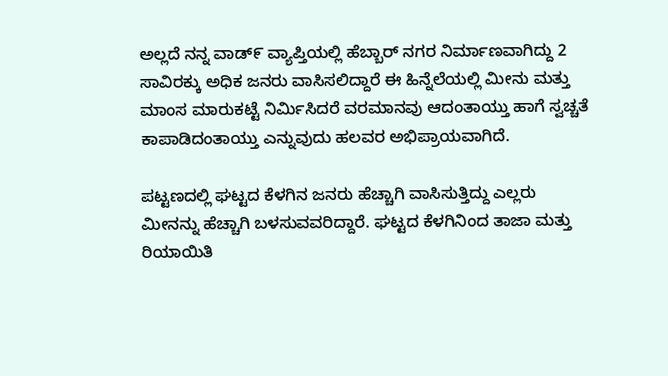ಅಲ್ಲದೆ ನನ್ನ ವಾಡ್೯ ವ್ಯಾಪ್ತಿಯಲ್ಲಿ ಹೆಬ್ಬಾರ್ ನಗರ ನಿರ್ಮಾಣವಾಗಿದ್ದು 2 ಸಾವಿರಕ್ಕು ಅಧಿಕ ಜನರು ವಾಸಿಸಲಿದ್ದಾರೆ ಈ ಹಿನ್ನೆಲೆಯಲ್ಲಿ ಮೀನು ಮತ್ತು ಮಾಂಸ ಮಾರುಕಟ್ಟೆ ನಿರ್ಮಿಸಿದರೆ ವರಮಾನವು ಆದಂತಾಯ್ತು ಹಾಗೆ ಸ್ವಚ್ಚತೆ ಕಾಪಾಡಿದಂತಾಯ್ತು ಎನ್ನುವುದು ಹಲವರ ಅಭಿಪ್ರಾಯವಾಗಿದೆ.

ಪಟ್ಟಣದಲ್ಲಿ ಘಟ್ಟದ ಕೆಳಗಿನ ಜನರು ಹೆಚ್ಚಾಗಿ ವಾಸಿಸುತ್ತಿದ್ದು ಎಲ್ಲರು ಮೀನನ್ನು ಹೆಚ್ಚಾಗಿ ಬಳಸುವವರಿದ್ದಾರೆ. ಘಟ್ಟದ ಕೆಳಗಿನಿಂದ ತಾಜಾ ಮತ್ತು ರಿಯಾಯಿತಿ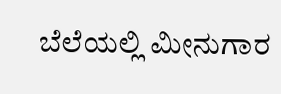ಬೆಲೆಯಲ್ಲಿ ಮೀನುಗಾರ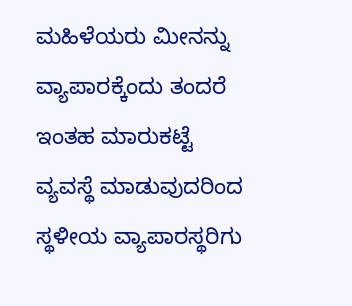ಮಹಿಳೆಯರು ಮೀನನ್ನು ವ್ಯಾಪಾರಕ್ಕೆಂದು ತಂದರೆ ಇಂತಹ ಮಾರುಕಟ್ಟೆ ವ್ಯವಸ್ಥೆ ಮಾಡುವುದರಿಂದ ಸ್ಥಳೀಯ ವ್ಯಾಪಾರಸ್ಥರಿಗು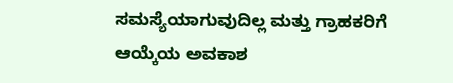ಸಮಸ್ಯೆಯಾಗುವುದಿಲ್ಲ ಮತ್ತು ಗ್ರಾಹಕರಿಗೆ ಆಯ್ಕೆಯ ಅವಕಾಶ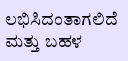ಲಭಿಸಿದಂತಾಗಲಿದೆ ಮತ್ತು ಬಹಳ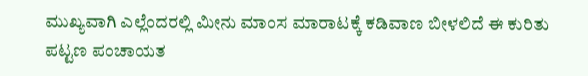ಮುಖ್ಯವಾಗಿ ಎಲ್ಲೆಂದರಲ್ಲಿ ಮೀನು ಮಾಂಸ ಮಾರಾಟಕ್ಕೆ ಕಡಿವಾಣ ಬೀಳಲಿದೆ ಈ ಕುರಿತು ಪಟ್ಟಣ ಪಂಚಾಯತ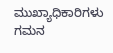ಮುಖ್ಯಾಧಿಕಾರಿಗಳು ಗಮನ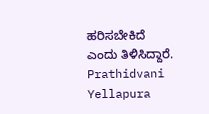ಹರಿಸಬೇಕಿದೆ ಎಂದು ತಿಳಿಸಿದ್ದಾರೆ.
Prathidvani Yellapura